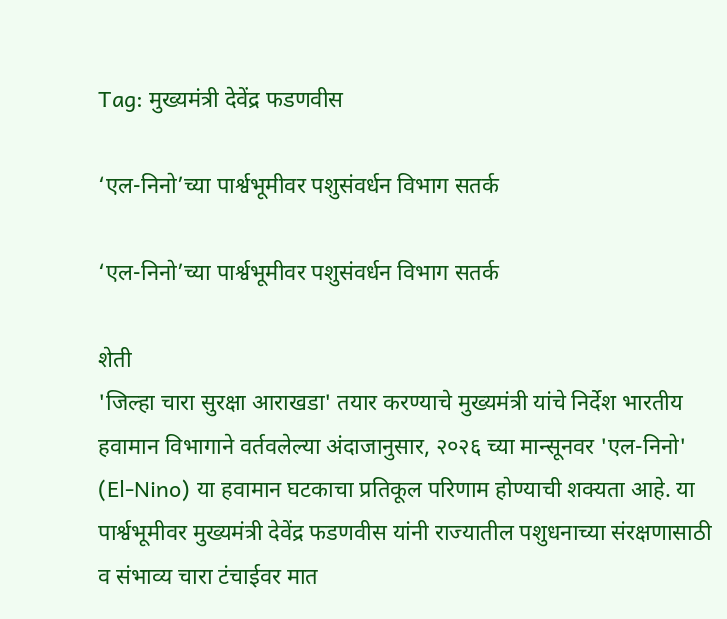Tag: मुख्यमंत्री देवेंद्र फडणवीस

‘एल-निनो’च्या पार्श्वभूमीवर पशुसंवर्धन विभाग सतर्क

‘एल-निनो’च्या पार्श्वभूमीवर पशुसंवर्धन विभाग सतर्क

शेती
'जिल्हा चारा सुरक्षा आराखडा' तयार करण्याचे मुख्यमंत्री यांचे निर्देश भारतीय हवामान विभागाने वर्तवलेल्या अंदाजानुसार, २०२६ च्या मान्सूनवर 'एल-निनो' (El-Nino) या हवामान घटकाचा प्रतिकूल परिणाम होण्याची शक्यता आहे. या पार्श्वभूमीवर मुख्यमंत्री देवेंद्र फडणवीस यांनी राज्यातील पशुधनाच्या संरक्षणासाठी व संभाव्य चारा टंचाईवर मात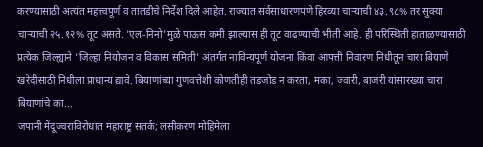करण्यासाठी अत्यंत महत्त्वपूर्ण व तातडीचे निर्देश दिले आहेत. राज्यात सर्वसाधारणपणे हिरव्या चाऱ्याची ४३.९८% तर सुक्या चाऱ्याची २५.१२% तूट असते. 'एल-निनो'मुळे पाऊस कमी झाल्यास ही तूट वाढण्याची भीती आहे. ही परिस्थिती हाताळण्यासाठी प्रत्येक जिल्ह्याने 'जिल्हा नियोजन व विकास समिती' अंतर्गत नाविन्यपूर्ण योजना किंवा आपत्ती निवारण निधीतून चारा बियाणे खरेदीसाठी निधीला प्राधान्य द्यावे. बियाणांच्या गुणवत्तेशी कोणतीही तडजोड न करता, मका, ज्वारी, बाजरी यांसारख्या चारा बियाणांचे का...
जपानी मेंदूज्वराविरोधात महाराष्ट्र सतर्क; लसीकरण मोहिमेला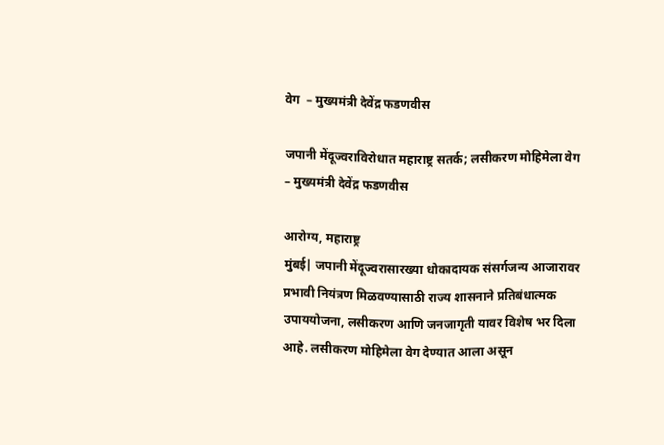वेग  – मुख्यमंत्री देवेंद्र फडणवीस

जपानी मेंदूज्वराविरोधात महाराष्ट्र सतर्क; लसीकरण मोहिमेला वेग – मुख्यमंत्री देवेंद्र फडणवीस

आरोग्य, महाराष्ट्र
मुंबई| जपानी मेंदूज्वरासारख्या धोकादायक संसर्गजन्य आजारावर प्रभावी नियंत्रण मिळवण्यासाठी राज्य शासनाने प्रतिबंधात्मक उपाययोजना, लसीकरण आणि जनजागृती यावर विशेष भर दिला आहे. लसीकरण मोहिमेला वेग देण्यात आला असून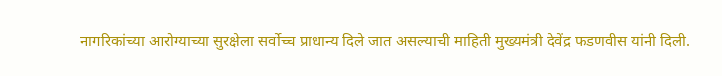नागरिकांच्या आरोग्याच्या सुरक्षेला सर्वोच्च प्राधान्य दिले जात असल्याची माहिती मुख्यमंत्री देवेंद्र फडणवीस यांनी दिली.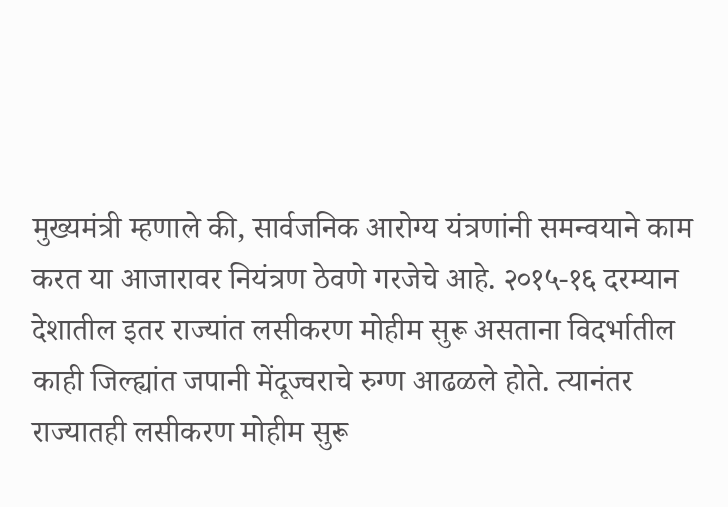मुख्यमंत्री म्हणाले की, सार्वजनिक आरोग्य यंत्रणांनी समन्वयाने काम करत या आजारावर नियंत्रण ठेवणे गरजेचे आहे. २०१५-१६ दरम्यान देशातील इतर राज्यांत लसीकरण मोहीम सुरू असताना विदर्भातील काही जिल्ह्यांत जपानी मेंदूज्वराचे रुग्ण आढळले होते. त्यानंतर राज्यातही लसीकरण मोहीम सुरू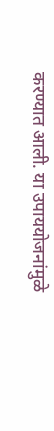करण्यात आली. या उपाययोजनांमुळे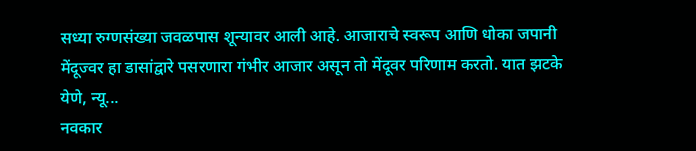सध्या रुग्णसंख्या जवळपास शून्यावर आली आहे. आजाराचे स्वरूप आणि धोका जपानी मेंदूज्वर हा डासांद्वारे पसरणारा गंभीर आजार असून तो मेंदूवर परिणाम करतो. यात झटके येणे, न्यू...
नवकार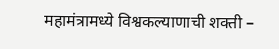महामंत्रामध्ये विश्वकल्याणाची शक्ती –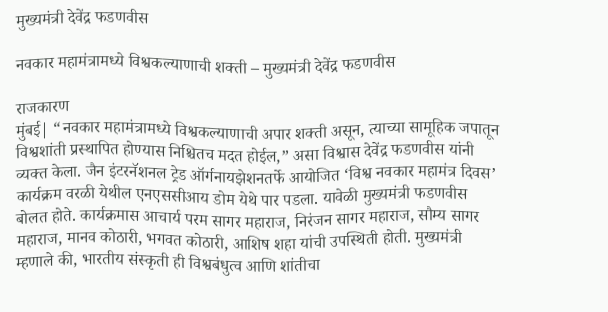मुख्यमंत्री देवेंद्र फडणवीस

नवकार महामंत्रामध्ये विश्वकल्याणाची शक्ती – मुख्यमंत्री देवेंद्र फडणवीस

राजकारण
मुंबई| “नवकार महामंत्रामध्ये विश्वकल्याणाची अपार शक्ती असून, त्याच्या सामूहिक जपातून विश्वशांती प्रस्थापित होण्यास निश्चितच मदत होईल,” असा विश्वास देवेंद्र फडणवीस यांनी व्यक्त केला. जैन इंटरनॅशनल ट्रेड ऑर्गनायझेशनतर्फे आयोजित ‘विश्व नवकार महामंत्र दिवस’ कार्यक्रम वरळी येथील एनएससीआय डोम येथे पार पडला. यावेळी मुख्यमंत्री फडणवीस बोलत होते. कार्यक्रमास आचार्य परम सागर महाराज, निरंजन सागर महाराज, सौम्य सागर महाराज, मानव कोठारी, भगवत कोठारी, आशिष शहा यांची उपस्थिती होती. मुख्यमंत्री म्हणाले की, भारतीय संस्कृती ही विश्वबंधुत्व आणि शांतीचा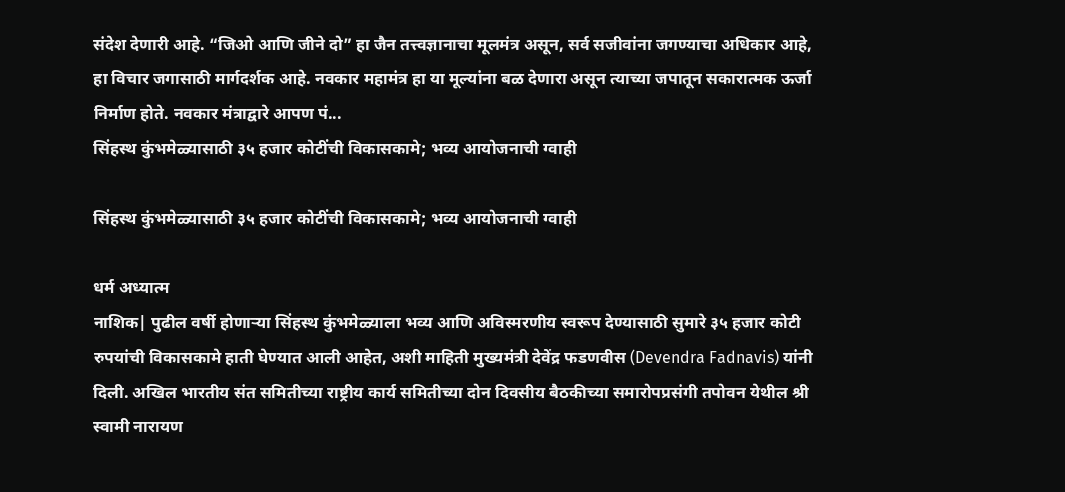संदेश देणारी आहे. “जिओ आणि जीने दो” हा जैन तत्त्वज्ञानाचा मूलमंत्र असून, सर्व सजीवांना जगण्याचा अधिकार आहे, हा विचार जगासाठी मार्गदर्शक आहे. नवकार महामंत्र हा या मूल्यांना बळ देणारा असून त्याच्या जपातून सकारात्मक ऊर्जा निर्माण होते. नवकार मंत्राद्वारे आपण पं...
सिंहस्थ कुंभमेळ्यासाठी ३५ हजार कोटींची विकासकामे; भव्य आयोजनाची ग्वाही

सिंहस्थ कुंभमेळ्यासाठी ३५ हजार कोटींची विकासकामे; भव्य आयोजनाची ग्वाही

धर्म अध्यात्म
नाशिक| पुढील वर्षी होणाऱ्या सिंहस्थ कुंभमेळ्याला भव्य आणि अविस्मरणीय स्वरूप देण्यासाठी सुमारे ३५ हजार कोटी रुपयांची विकासकामे हाती घेण्यात आली आहेत, अशी माहिती मुख्यमंत्री देवेंद्र फडणवीस (Devendra Fadnavis) यांनी दिली. अखिल भारतीय संत समितीच्या राष्ट्रीय कार्य समितीच्या दोन दिवसीय बैठकीच्या समारोपप्रसंगी तपोवन येथील श्री स्वामी नारायण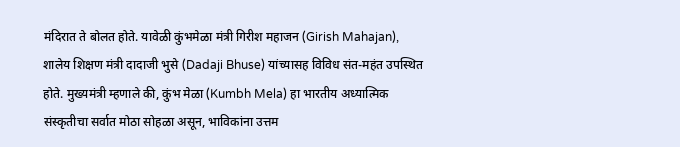मंदिरात ते बोलत होते. यावेळी कुंभमेळा मंत्री गिरीश महाजन (Girish Mahajan), शालेय शिक्षण मंत्री दादाजी भुसे (Dadaji Bhuse) यांच्यासह विविध संत-महंत उपस्थित होते. मुख्यमंत्री म्हणाले की, कुंभ मेळा (Kumbh Mela) हा भारतीय अध्यात्मिक संस्कृतीचा सर्वात मोठा सोहळा असून, भाविकांना उत्तम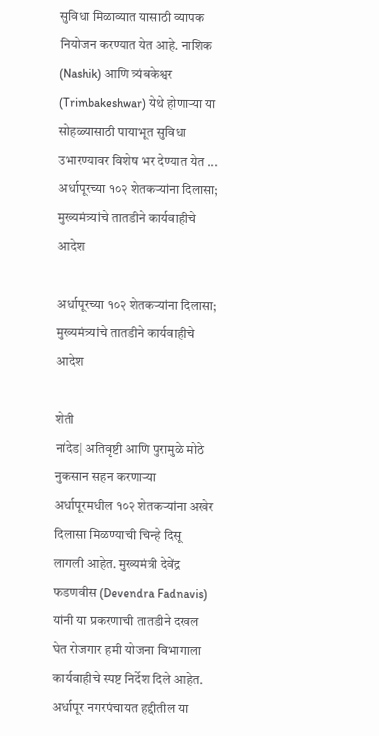सुविधा मिळाव्यात यासाठी व्यापक नियोजन करण्यात येत आहे. नाशिक (Nashik) आणि त्र्यंबकेश्वर (Trimbakeshwar) येथे होणाऱ्या या सोहळ्यासाठी पायाभूत सुविधा उभारण्यावर विशेष भर देण्यात येत ...
अर्धापूरच्या १०२ शेतकऱ्यांना दिलासा; मुख्यमंत्र्यांचे तातडीने कार्यवाहीचे आदेश

अर्धापूरच्या १०२ शेतकऱ्यांना दिलासा; मुख्यमंत्र्यांचे तातडीने कार्यवाहीचे आदेश

शेती
नांदेड| अतिवृष्टी आणि पुरामुळे मोठे नुकसान सहन करणाऱ्या अर्धापूरमधील १०२ शेतकऱ्यांना अखेर दिलासा मिळण्याची चिन्हे दिसू लागली आहेत. मुख्यमंत्री देवेंद्र फडणवीस (Devendra Fadnavis) यांनी या प्रकरणाची तातडीने दखल घेत रोजगार हमी योजना विभागाला कार्यवाहीचे स्पष्ट निर्देश दिले आहेत. अर्धापूर नगरपंचायत हद्दीतील या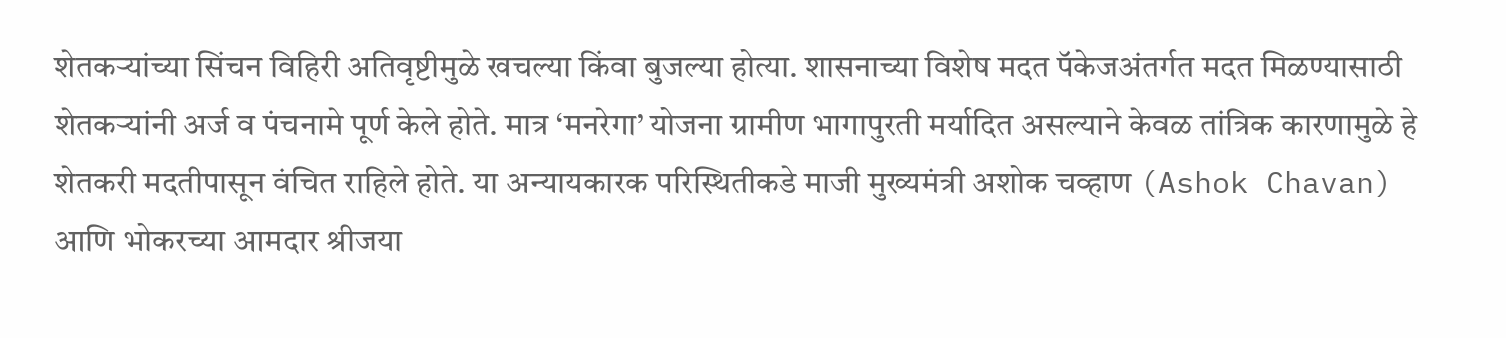शेतकऱ्यांच्या सिंचन विहिरी अतिवृष्टीमुळे खचल्या किंवा बुजल्या होत्या. शासनाच्या विशेष मदत पॅकेजअंतर्गत मदत मिळण्यासाठी शेतकऱ्यांनी अर्ज व पंचनामे पूर्ण केले होते. मात्र ‘मनरेगा’ योजना ग्रामीण भागापुरती मर्यादित असल्याने केवळ तांत्रिक कारणामुळे हे शेतकरी मदतीपासून वंचित राहिले होते. या अन्यायकारक परिस्थितीकडे माजी मुख्यमंत्री अशोक चव्हाण (Ashok Chavan) आणि भोकरच्या आमदार श्रीजया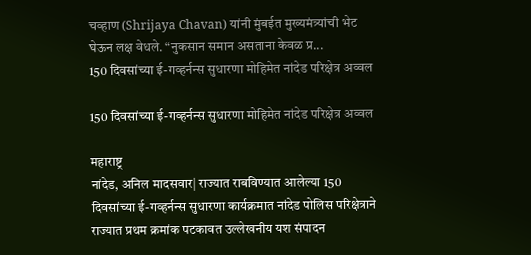चव्हाण (Shrijaya Chavan) यांनी मुंबईत मुख्यमंत्र्यांची भेट घेऊन लक्ष वेधले. “नुकसान समान असताना केवळ प्र...
150 दिवसांच्या ई-गव्हर्नन्स सुधारणा मोहिमेत नांदेड परिक्षेत्र अव्वल

150 दिवसांच्या ई-गव्हर्नन्स सुधारणा मोहिमेत नांदेड परिक्षेत्र अव्वल

महाराष्ट्र
नांदेड, अनिल मादसवार| राज्यात राबविण्यात आलेल्या 150 दिवसांच्या ई-गव्हर्नन्स सुधारणा कार्यक्रमात नांदेड पोलिस परिक्षेत्राने राज्यात प्रथम क्रमांक पटकावत उल्लेखनीय यश संपादन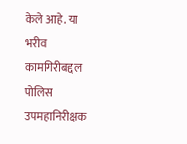केले आहे. या भरीव कामगिरीबद्दल पोलिस उपमहानिरीक्षक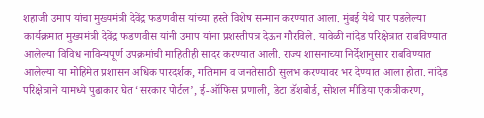शहाजी उमाप यांचा मुख्यमंत्री देवेंद्र फडणवीस यांच्या हस्ते विशेष सन्मान करण्यात आला. मुंबई येथे पार पडलेल्या कार्यक्रमात मुख्यमंत्री देवेंद्र फडणवीस यांनी उमाप यांना प्रशस्तीपत्र देऊन गौरविले. यावेळी नांदेड परिक्षेत्रात राबविण्यात आलेल्या विविध नाविन्यपूर्ण उपक्रमांची माहितीही सादर करण्यात आली. राज्य शासनाच्या निर्देशानुसार राबविण्यात आलेल्या या मोहिमेत प्रशासन अधिक पारदर्शक, गतिमान व जनतेसाठी सुलभ करण्यावर भर देण्यात आला होता. नांदेड परिक्षेत्राने यामध्ये पुढाकार घेत ‘सरकार पोर्टल’, ई-ऑफिस प्रणाली, डेटा डॅशबोर्ड, सोशल मीडिया एकत्रीकरण,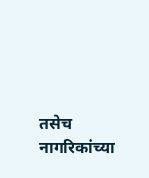तसेच नागरिकांच्या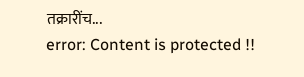तक्रारींच...
error: Content is protected !!